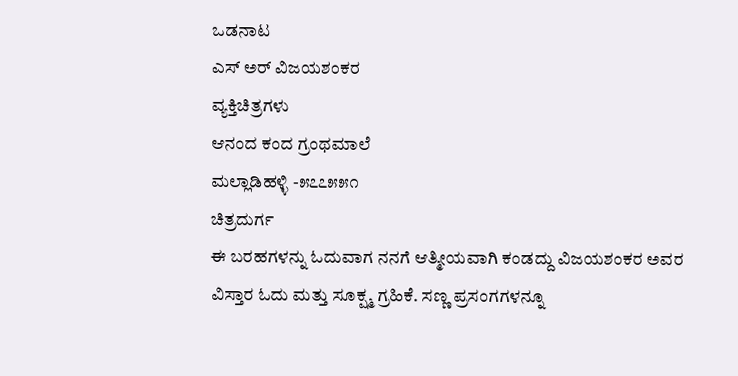ಒಡನಾಟ
ಎಸ್ ಅರ್ ವಿಜಯಶಂಕರ
ವ್ಯಕ್ತಿಚಿತ್ರಗಳು
ಆನಂದ ಕಂದ ಗ್ರಂಥಮಾಲೆ
ಮಲ್ಲಾಡಿಹಳ್ಳಿ -೫೭೭೫೫೧
ಚಿತ್ರದುರ್ಗ
ಈ ಬರಹಗಳನ್ನು ಓದುವಾಗ ನನಗೆ ಆತ್ಮೀಯವಾಗಿ ಕಂಡದ್ದು ವಿಜಯಶಂಕರ ಅವರ ವಿಸ್ತಾರ ಓದು ಮತ್ತು ಸೂಕ್ಷ್ಮ ಗ್ರಹಿಕೆ. ಸಣ್ಣ ಪ್ರಸಂಗಗಳನ್ನೂ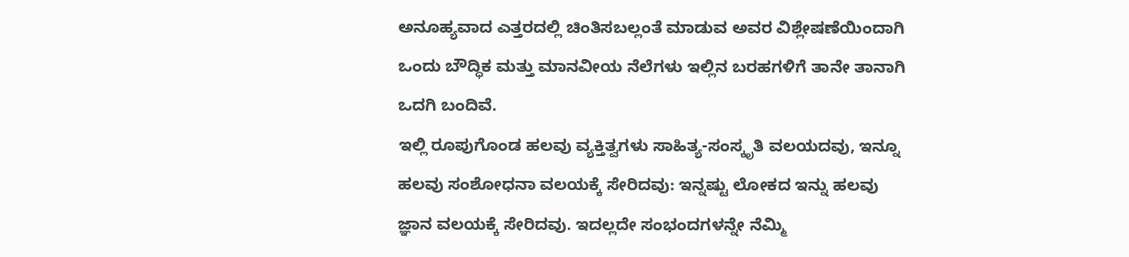ಅನೂಹ್ಯವಾದ ಎತ್ತರದಲ್ಲಿ ಚಿಂತಿಸಬಲ್ಲಂತೆ ಮಾಡುವ ಅವರ ವಿಶ್ಲೇಷಣೆಯಿಂದಾಗಿ ಒಂದು ಬೌದ್ಧಿಕ ಮತ್ತು ಮಾನವೀಯ ನೆಲೆಗಳು ಇಲ್ಲಿನ ಬರಹಗಳಿಗೆ ತಾನೇ ತಾನಾಗಿ ಒದಗಿ ಬಂದಿವೆ.
ಇಲ್ಲಿ ರೂಪುಗೊಂಡ ಹಲವು ವ್ಯಕ್ತಿತ್ವಗಳು ಸಾಹಿತ್ಯ-ಸಂಸ್ಕೃತಿ ವಲಯದವು, ಇನ್ನೂ ಹಲವು ಸಂಶೋಧನಾ ವಲಯಕ್ಕೆ ಸೇರಿದವು: ಇನ್ನಷ್ಟು ಲೋಕದ ಇನ್ನು ಹಲವು ಜ್ಞಾನ ವಲಯಕ್ಕೆ ಸೇರಿದವು. ಇದಲ್ಲದೇ ಸಂಭಂದಗಳನ್ನೇ ನೆಮ್ಮಿ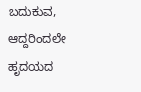ಬದುಕುವ, ಆದ್ದರಿಂದಲೇ ಹೃದಯದ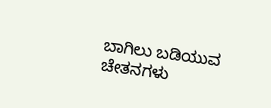ಬಾಗಿಲು ಬಡಿಯುವ ಚೇತನಗಳು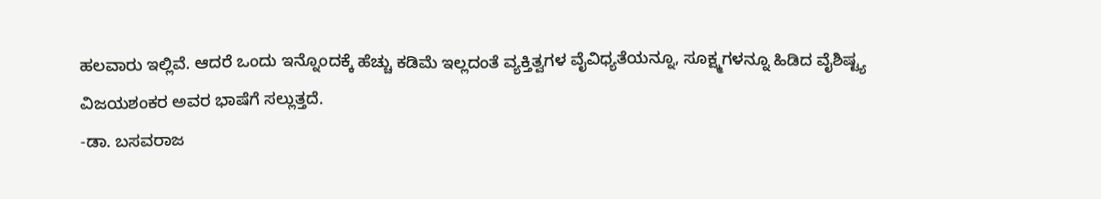ಹಲವಾರು ಇಲ್ಲಿವೆ. ಆದರೆ ಒಂದು ಇನ್ನೊಂದಕ್ಕೆ ಹೆಚ್ಚು ಕಡಿಮೆ ಇಲ್ಲದಂತೆ ವ್ಯಕ್ತಿತ್ವಗಳ ವೈವಿಧ್ಯತೆಯನ್ನೂ, ಸೂಕ್ಷ್ಮಗಳನ್ನೂ ಹಿಡಿದ ವೈಶಿಷ್ಟ್ಯ ವಿಜಯಶಂಕರ ಅವರ ಭಾಷೆಗೆ ಸಲ್ಲುತ್ತದೆ.
-ಡಾ. ಬಸವರಾಜ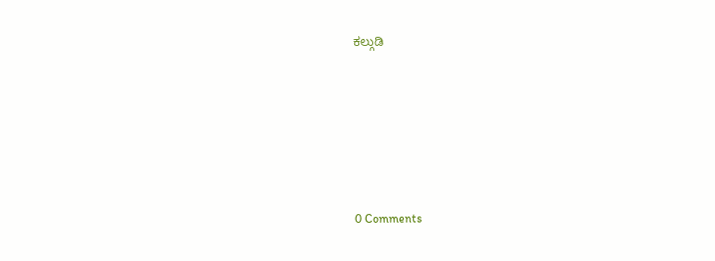ಕಲ್ಗುಡಿ






0 Comments